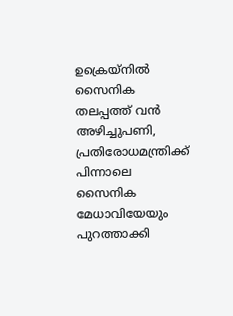ഉക്രെയ്നിൽ സൈനിക തലപ്പത്ത് വൻ അഴിച്ചുപണി, പ്രതിരോധമന്ത്രിക്ക് പിന്നാലെ സൈനിക മേധാവിയേയും പുറത്താക്കി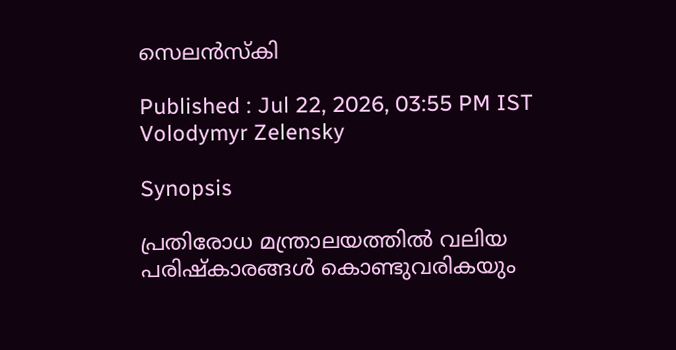സെലൻസ്‌കി

Published : Jul 22, 2026, 03:55 PM IST
Volodymyr Zelensky

Synopsis

പ്രതിരോധ മന്ത്രാലയത്തിൽ വലിയ പരിഷ്കാരങ്ങൾ കൊണ്ടുവരികയും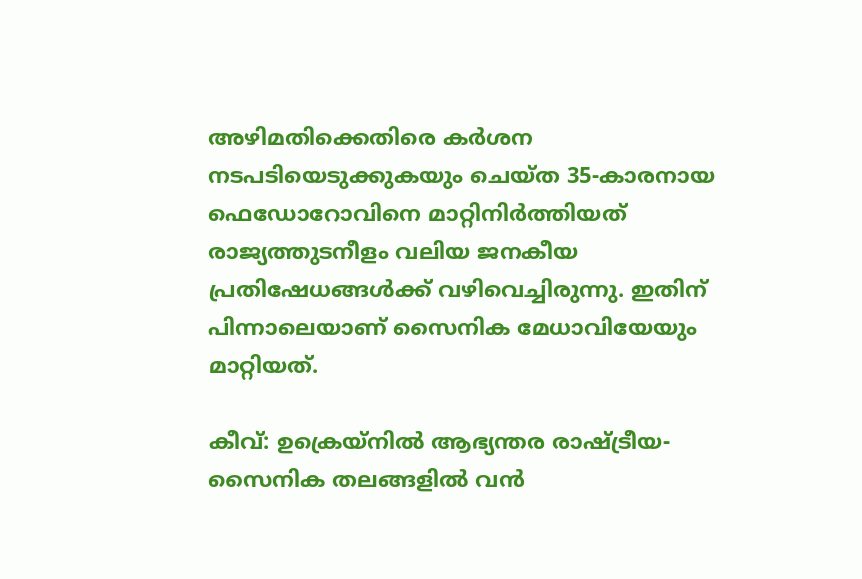അഴിമതിക്കെതിരെ കർശന നടപടിയെടുക്കുകയും ചെയ്ത 35-കാരനായ ഫെഡോറോവിനെ മാറ്റിനിർത്തിയത് രാജ്യത്തുടനീളം വലിയ ജനകീയ പ്രതിഷേധങ്ങൾക്ക് വഴിവെച്ചിരുന്നു. ഇതിന് പിന്നാലെയാണ് സൈനിക മേധാവിയേയും മാറ്റിയത്.

കീവ്: ഉക്രെയ്നിൽ ആഭ്യന്തര രാഷ്ട്രീയ-സൈനിക തലങ്ങളിൽ വൻ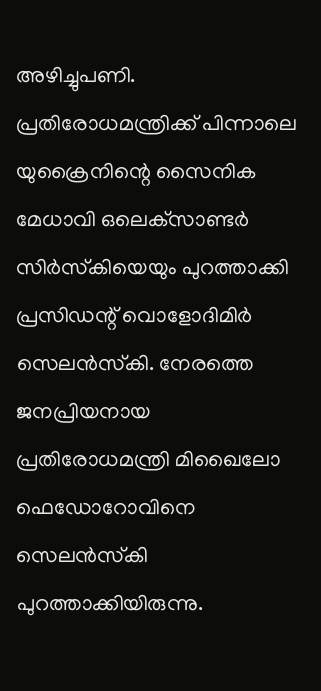അഴിച്ചുപണി. പ്രതിരോധമന്ത്രിക്ക് പിന്നാലെ യുക്രൈനിന്റെ സൈനിക മേധാവി ഒലെക്‌സാണ്ടർ സിർസ്‌കിയെയും പുറത്താക്കി പ്രസിഡന്റ് വൊളോദിമിർ സെലൻസ്‌കി. നേരത്തെ ജനപ്രിയനായ പ്രതിരോധമന്ത്രി മിഖൈലോ ഫെഡോറോവിനെ സെലൻസ്‌കി പുറത്താക്കിയിരുന്നു.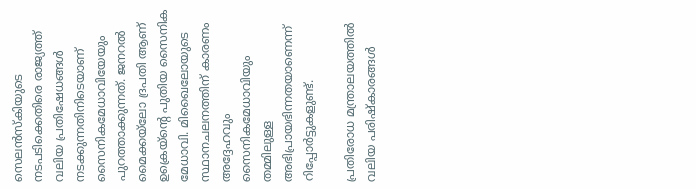സെലൻസ്കിയുടെ നടപടിക്കെതിരെ രാജ്യത്ത് വലിയ പ്രതിഷേധങ്ങൾ നടക്കുന്നതിനിടെയാണ്‌ സൈനികമേധാവിയേയും പുറത്താക്കുന്നത്. ജനറൽ മൈക്കയ്‌ലോ ദ്രപതി ആണ് ഉക്രെയ്ന്റെ പുതിയ സൈനിക മേധാവി. മിഖൈലോയുടെ സ്ഥാനചലനത്തിന് കാരണം അദ്ദേഹവും സൈനികമേധാവിയും തമ്മിലുള്ള അഭിപ്രായഭിന്നതയാണെന്ന് റിപ്പോർട്ടുകളുണ്ട്.

പ്രതിരോധ മന്ത്രാലയത്തിൽ വലിയ പരിഷ്കാരങ്ങൾ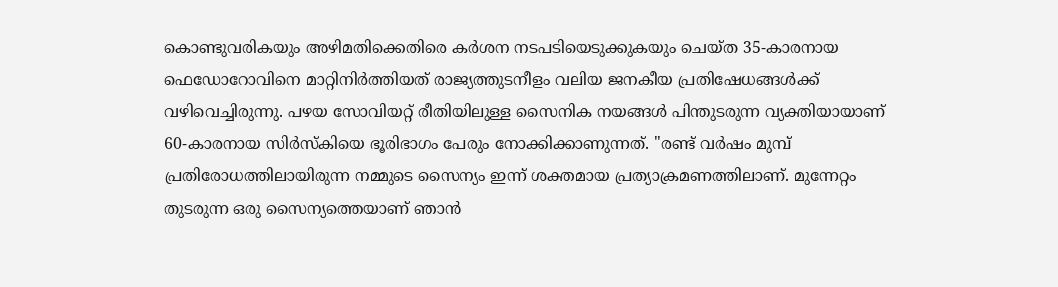കൊണ്ടുവരികയും അഴിമതിക്കെതിരെ കർശന നടപടിയെടുക്കുകയും ചെയ്ത 35-കാരനായ ഫെഡോറോവിനെ മാറ്റിനിർത്തിയത് രാജ്യത്തുടനീളം വലിയ ജനകീയ പ്രതിഷേധങ്ങൾക്ക് വഴിവെച്ചിരുന്നു. പഴയ സോവിയറ്റ് രീതിയിലുള്ള സൈനിക നയങ്ങൾ പിന്തുടരുന്ന വ്യക്തിയായാണ് 60-കാരനായ സിർസ്കിയെ ഭൂരിഭാഗം പേരും നോക്കിക്കാണുന്നത്. "രണ്ട് വർഷം മുമ്പ് പ്രതിരോധത്തിലായിരുന്ന നമ്മുടെ സൈന്യം ഇന്ന് ശക്തമായ പ്രത്യാക്രമണത്തിലാണ്. മുന്നേറ്റം തുടരുന്ന ഒരു സൈന്യത്തെയാണ് ഞാൻ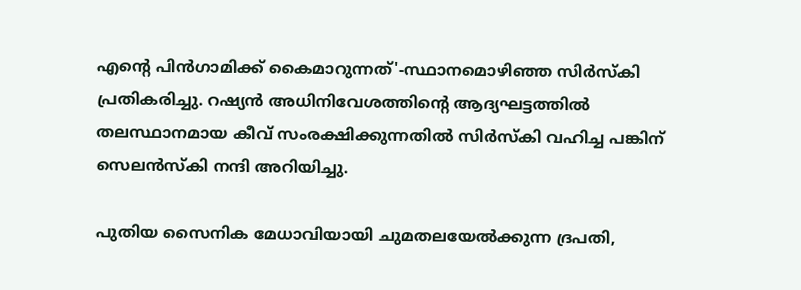എന്റെ പിൻഗാമിക്ക് കൈമാറുന്നത്'-സ്ഥാനമൊഴിഞ്ഞ സിർസ്കി പ്രതികരിച്ചു. റഷ്യൻ അധിനിവേശത്തിന്റെ ആദ്യഘട്ടത്തിൽ തലസ്ഥാനമായ കീവ് സംരക്ഷിക്കുന്നതിൽ സിർസ്കി വഹിച്ച പങ്കിന് സെലൻസ്കി നന്ദി അറിയിച്ചു.

പുതിയ സൈനിക മേധാവിയായി ചുമതലയേൽക്കുന്ന ദ്രപതി,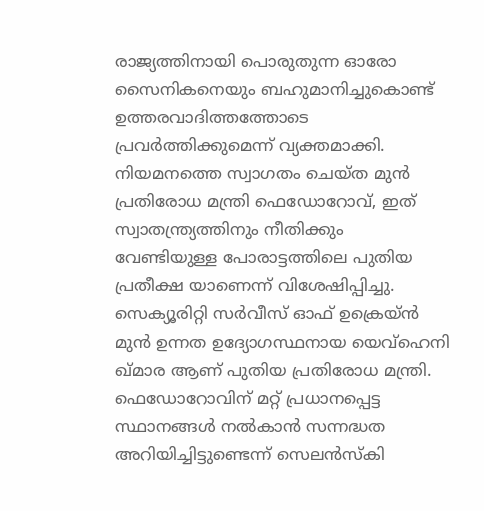രാജ്യത്തിനായി പൊരുതുന്ന ഓരോ സൈനികനെയും ബഹുമാനിച്ചുകൊണ്ട് ഉത്തരവാദിത്തത്തോടെ പ്രവർത്തിക്കുമെന്ന് വ്യക്തമാക്കി. നിയമനത്തെ സ്വാഗതം ചെയ്ത മുൻ പ്രതിരോധ മന്ത്രി ഫെഡോറോവ്, ഇത് സ്വാതന്ത്ര്യത്തിനും നീതിക്കും വേണ്ടിയുള്ള പോരാട്ടത്തിലെ പുതിയ പ്രതീക്ഷ യാണെന്ന് വിശേഷിപ്പിച്ചു. സെക്യൂരിറ്റി സർവീസ് ഓഫ് ഉക്രെയ്ൻ മുൻ ഉന്നത ഉദ്യോഗസ്ഥനായ യെവ്ഹെനി ഖ്മാര ആണ് പുതിയ പ്രതിരോധ മന്ത്രി. ഫെഡോറോവിന് മറ്റ് പ്രധാനപ്പെട്ട സ്ഥാനങ്ങൾ നൽകാൻ സന്നദ്ധത അറിയിച്ചിട്ടുണ്ടെന്ന് സെലൻസ്കി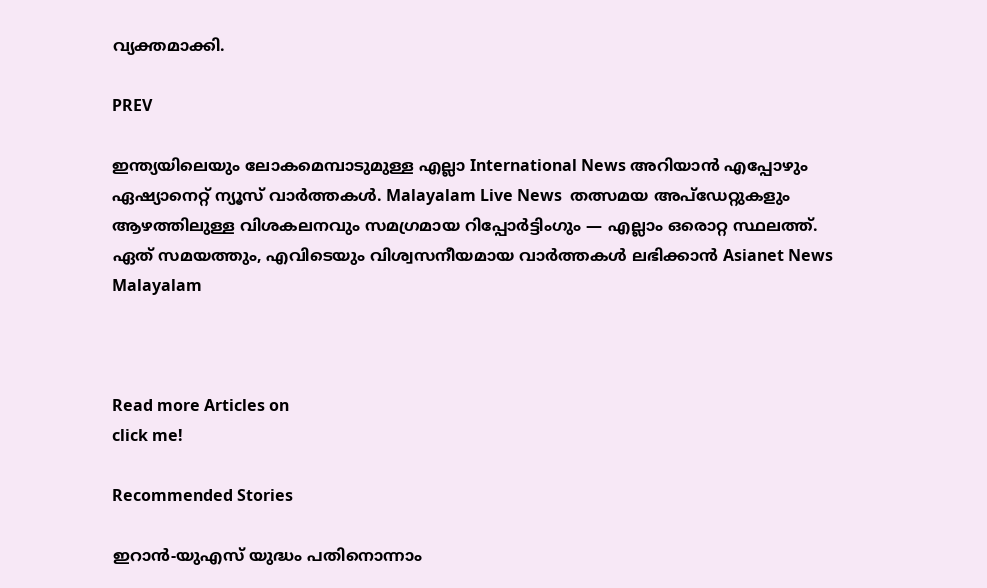വ്യക്തമാക്കി.

PREV

ഇന്ത്യയിലെയും ലോകമെമ്പാടുമുള്ള എല്ലാ International News അറിയാൻ എപ്പോഴും ഏഷ്യാനെറ്റ് ന്യൂസ് വാർത്തകൾ. Malayalam Live News  തത്സമയ അപ്‌ഡേറ്റുകളും ആഴത്തിലുള്ള വിശകലനവും സമഗ്രമായ റിപ്പോർട്ടിംഗും — എല്ലാം ഒരൊറ്റ സ്ഥലത്ത്. ഏത് സമയത്തും, എവിടെയും വിശ്വസനീയമായ വാർത്തകൾ ലഭിക്കാൻ Asianet News Malayalam



Read more Articles on
click me!

Recommended Stories

ഇറാൻ-യുഎസ് യുദ്ധം പതിനൊന്നാം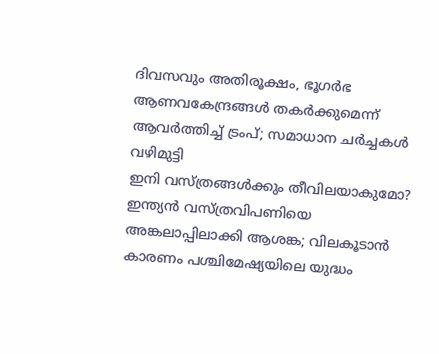ദിവസവും അതിരൂക്ഷം, ഭൂഗർഭ ആണവകേന്ദ്രങ്ങൾ തകർക്കുമെന്ന് ആവർത്തിച്ച് ട്രംപ്; സമാധാന ചർച്ചകൾ വഴിമുട്ടി
ഇനി വസ്ത്രങ്ങൾക്കും തീവിലയാകുമോ? ഇന്ത്യൻ വസ്ത്രവിപണിയെ അങ്കലാപ്പിലാക്കി ആശങ്ക; വിലകൂടാൻ കാരണം പശ്ചിമേഷ്യയിലെ യുദ്ധം